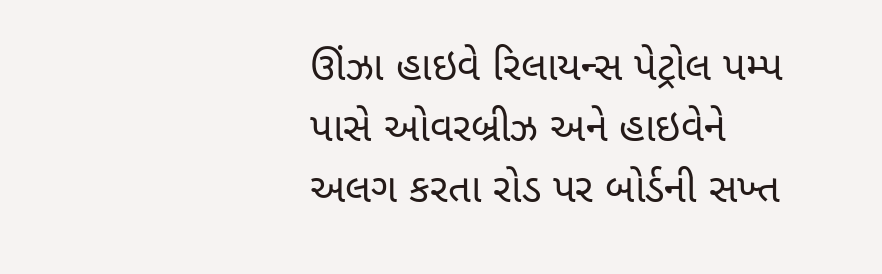ઊંઝા હાઇવે રિલાયન્સ પેટ્રોલ પમ્પ પાસે ઓવરબ્રીઝ અને હાઇવેને અલગ કરતા રોડ પર બોર્ડની સખ્ત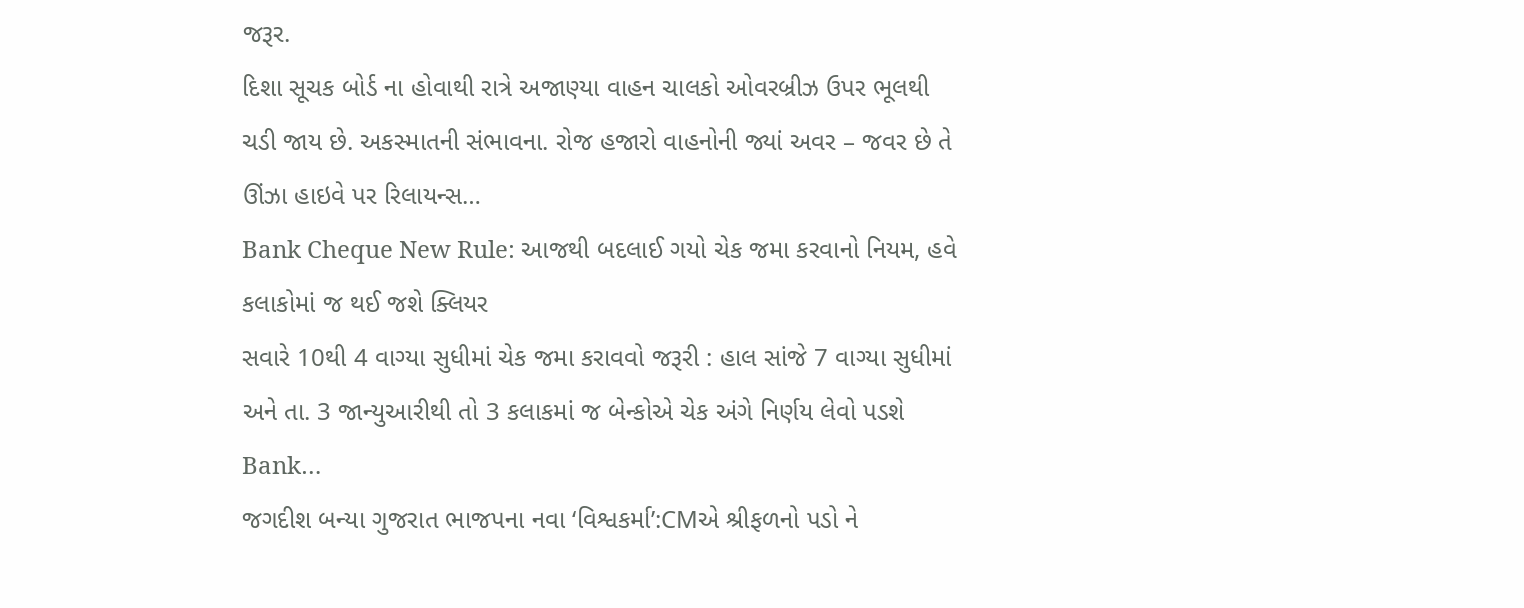જરૂર.
દિશા સૂચક બોર્ડ ના હોવાથી રાત્રે અજાણ્યા વાહન ચાલકો ઓવરબ્રીઝ ઉપર ભૂલથી ચડી જાય છે. અકસ્માતની સંભાવના. રોજ હજારો વાહનોની જ્યાં અવર – જવર છે તે ઊંઝા હાઇવે પર રિલાયન્સ…
Bank Cheque New Rule: આજથી બદલાઈ ગયો ચેક જમા કરવાનો નિયમ, હવે કલાકોમાં જ થઈ જશે ક્લિયર
સવારે 10થી 4 વાગ્યા સુધીમાં ચેક જમા કરાવવો જરૂરી : હાલ સાંજે 7 વાગ્યા સુધીમાં અને તા. 3 જાન્યુઆરીથી તો 3 કલાકમાં જ બેન્કોએ ચેક અંગે નિર્ણય લેવો પડશે Bank…
જગદીશ બન્યા ગુજરાત ભાજપના નવા ‘વિશ્વકર્મા’:CMએ શ્રીફળનો પડો ને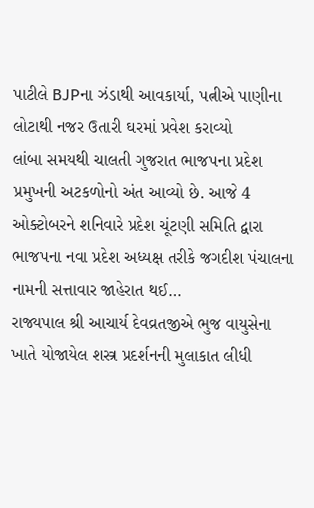પાટીલે BJPના ઝંડાથી આવકાર્યા, પત્નીએ પાણીના લોટાથી નજર ઉતારી ઘરમાં પ્રવેશ કરાવ્યો
લાંબા સમયથી ચાલતી ગુજરાત ભાજપના પ્રદેશ પ્રમુખની અટકળોનો અંત આવ્યો છે. આજે 4 ઓક્ટોબરને શનિવારે પ્રદેશ ચૂંટણી સમિતિ દ્વારા ભાજપના નવા પ્રદેશ અધ્યક્ષ તરીકે જગદીશ પંચાલના નામની સત્તાવાર જાહેરાત થઈ…
રાજ્યપાલ શ્રી આચાર્ય દેવવ્રતજીએ ભુજ વાયુસેના ખાતે યોજાયેલ શસ્ત્ર પ્રદર્શનની મુલાકાત લીધી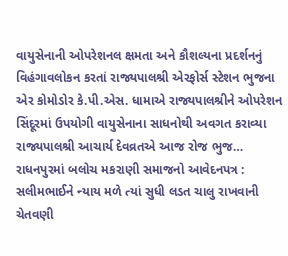વાયુસેનાની ઓપરેશનલ ક્ષમતા અને કૌશલ્યના પ્રદર્શનનું વિહંગાવલોકન કરતાં રાજ્યપાલશ્રી એરફોર્સ સ્ટેશન ભુજના એર કોમોડોર કે.પી.એસ. ધામાએ રાજ્યપાલશ્રીને ઓપરેશન સિંદૂરમાં ઉપયોગી વાયુસેનાના સાધનોથી અવગત કરાવ્યા રાજ્યપાલશ્રી આચાર્ય દેવવ્રતએ આજ રોજ ભુજ…
રાધનપુરમાં બલોચ મકરાણી સમાજનો આવેદનપત્ર : સલીમભાઈને ન્યાય મળે ત્યાં સુધી લડત ચાલુ રાખવાની ચેતવણી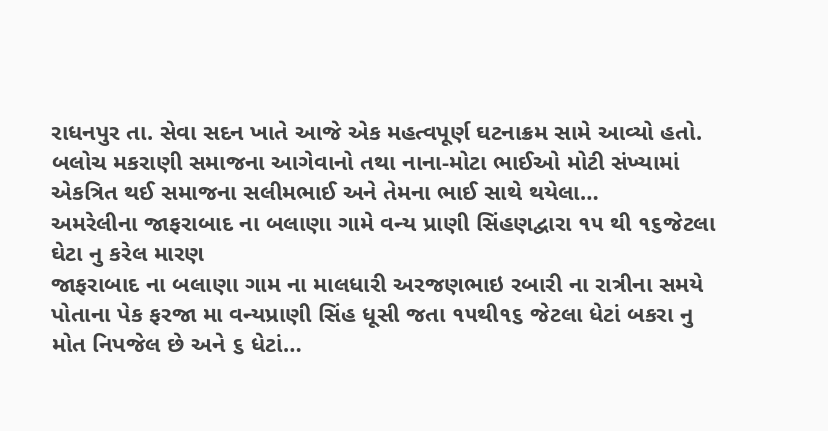રાધનપુર તા. સેવા સદન ખાતે આજે એક મહત્વપૂર્ણ ઘટનાક્રમ સામે આવ્યો હતો. બલોચ મકરાણી સમાજના આગેવાનો તથા નાના-મોટા ભાઈઓ મોટી સંખ્યામાં એકત્રિત થઈ સમાજના સલીમભાઈ અને તેમના ભાઈ સાથે થયેલા…
અમરેલીના જાફરાબાદ ના બલાણા ગામે વન્ય પ્રાણી સિંહણદ્વારા ૧૫ થી ૧૬જેટલા ઘેટા નુ કરેલ મારણ
જાફરાબાદ ના બલાણા ગામ ના માલધારી અરજણભાઇ રબારી ના રાત્રીના સમયે પોતાના પેક ફરજા મા વન્યપ્રાણી સિંહ ધૂસી જતા ૧૫થી૧૬ જેટલા ધેટાં બકરા નુ મોત નિપજેલ છે અને ૬ ધેટાં…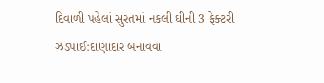દિવાળી પહેલાં સુરતમાં નકલી ઘીની 3 ફેક્ટરી ઝડપાઈ:દાણાદાર બનાવવા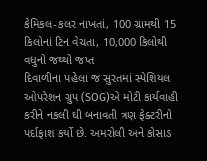કેમિકલ-કલર નાખતાં, 100 ગ્રામથી 15 કિલોનાં ટિન વેચતા, 10,000 કિલોથી વધુનો જથ્થો જપ્ત
દિવાળીના પહેલા જ સુરતમાં સ્પેશિયલ ઓપરેશન ગ્રુપ (SOG)એ મોટી કાર્યવાહી કરીને નકલી ઘી બનાવતી ત્રણ ફેક્ટરીનો પર્દાફાશ કર્યો છે. અમરોલી અને કોસાડ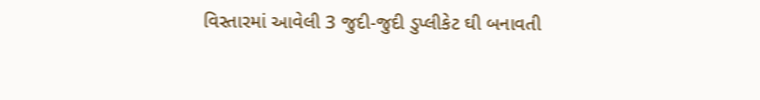વિસ્તારમાં આવેલી 3 જુદી-જુદી ડુપ્લીકેટ ઘી બનાવતી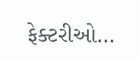ફેક્ટરીઓ…